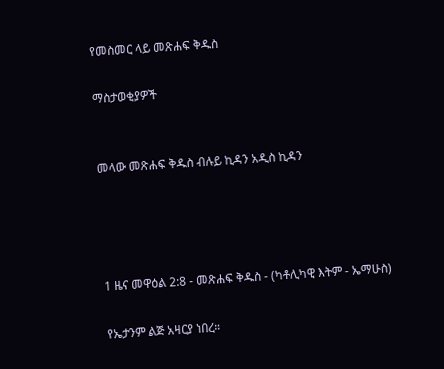የመስመር ላይ መጽሐፍ ቅዱስ

ማስታወቂያዎች


መላው መጽሐፍ ቅዱስ ብሉይ ኪዳን አዲስ ኪዳን




1 ዜና መዋዕል 2:8 - መጽሐፍ ቅዱስ - (ካቶሊካዊ እትም - ኤማሁስ)

የኤታንም ልጅ አዛርያ ነበረ።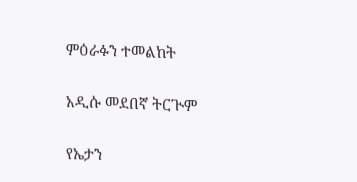ምዕራፉን ተመልከት

አዲሱ መደበኛ ትርጒም

የኤታን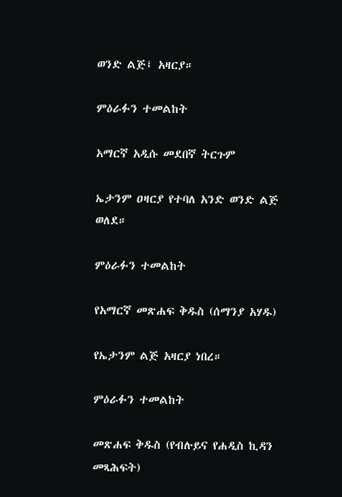ወንድ ልጅ፤ አዛርያ።

ምዕራፉን ተመልከት

አማርኛ አዲሱ መደበኛ ትርጉም

ኤታንም ዐዛርያ የተባለ አንድ ወንድ ልጅ ወለደ።

ምዕራፉን ተመልከት

የአማርኛ መጽሐፍ ቅዱስ (ሰማንያ አሃዱ)

የኤታንም ልጅ አዛርያ ነበረ።

ምዕራፉን ተመልከት

መጽሐፍ ቅዱስ (የብሉይና የሐዲስ ኪዳን መጻሕፍት)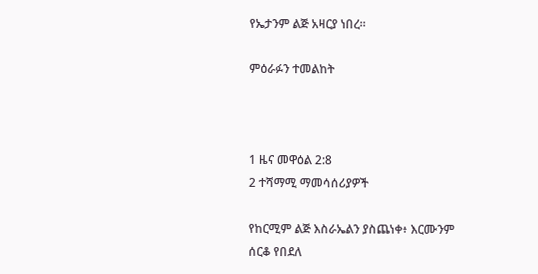የኤታንም ልጅ አዛርያ ነበረ።

ምዕራፉን ተመልከት



1 ዜና መዋዕል 2:8
2 ተሻማሚ ማመሳሰሪያዎች

የከርሚም ልጅ እስራኤልን ያስጨነቀ፥ እርሙንም ሰርቆ የበደለ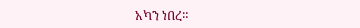አካን ነበረ።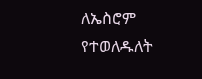ለኤስሮም የተወለዱለት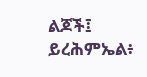ልጆች፤ ይረሕምኤል፥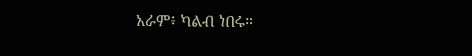አራም፥ ካልብ ነበሩ።